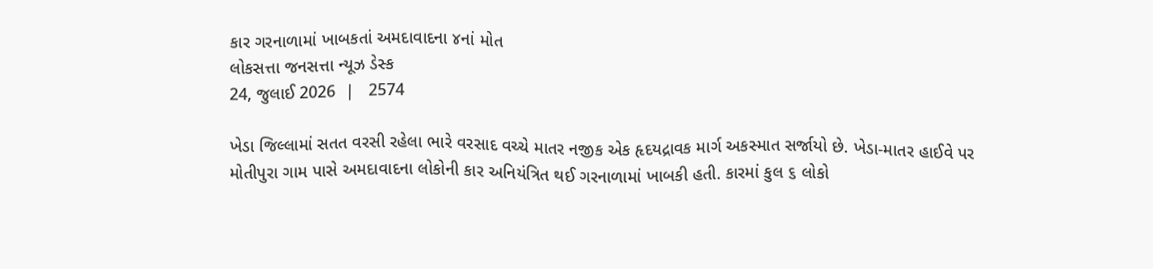કાર ગરનાળામાં ખાબકતાં અમદાવાદના ૪નાં મોત
લોકસત્તા જનસત્તા ન્યૂઝ ડેસ્ક
24, જુલાઈ 2026  |   2574

ખેડા જિલ્લામાં સતત વરસી રહેલા ભારે વરસાદ વચ્ચે માતર નજીક એક હૃદયદ્રાવક માર્ગ અકસ્માત સર્જાયો છે. ખેડા-માતર હાઈવે પર મોતીપુરા ગામ પાસે અમદાવાદના લોકોની કાર અનિયંત્રિત થઈ ગરનાળામાં ખાબકી હતી. કારમાં કુલ ૬ લોકો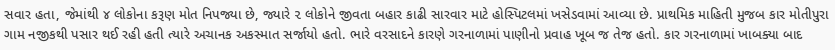સવાર હતા, જેમાંથી ૪ લોકોના કરૂણ મોત નિપજ્યા છે, જ્યારે ૨ લોકોને જીવતા બહાર કાઢી સારવાર માટે હોસ્પિટલમાં ખસેડવામાં આવ્યા છે. પ્રાથમિક માહિતી મુજબ કાર મોતીપુરા ગામ નજીકથી પસાર થઈ રહી હતી ત્યારે અચાનક અકસ્માત સર્જાયો હતો. ભારે વરસાદને કારણે ગરનાળામાં પાણીનો પ્રવાહ ખૂબ જ તેજ હતો. કાર ગરનાળામાં ખાબક્યા બાદ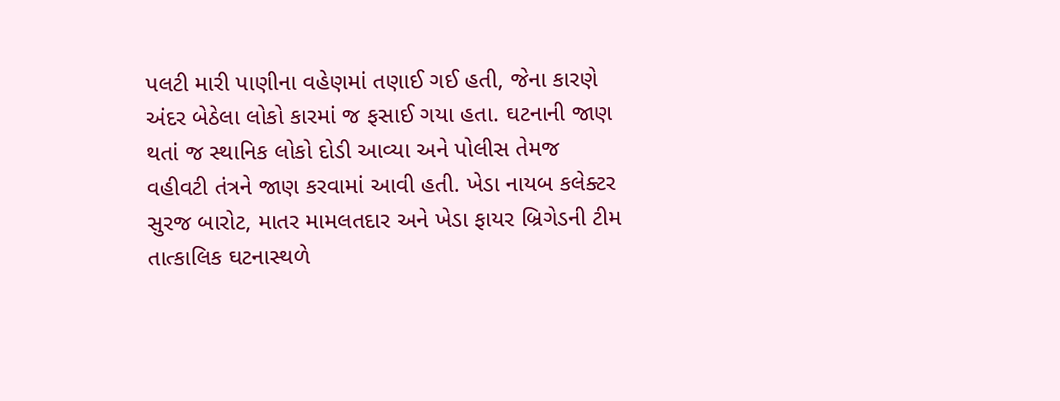પલટી મારી પાણીના વહેણમાં તણાઈ ગઈ હતી, જેના કારણે અંદર બેઠેલા લોકો કારમાં જ ફસાઈ ગયા હતા. ઘટનાની જાણ થતાં જ સ્થાનિક લોકો દોડી આવ્યા અને પોલીસ તેમજ વહીવટી તંત્રને જાણ કરવામાં આવી હતી. ખેડા નાયબ કલેક્ટર સુરજ બારોટ, માતર મામલતદાર અને ખેડા ફાયર બ્રિગેડની ટીમ તાત્કાલિક ઘટનાસ્થળે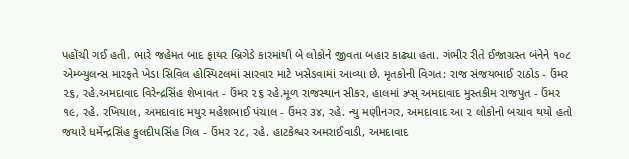પહોંચી ગઈ હતી. ભારે જહેમત બાદ ફાયર બ્રિગેડે કારમાંથી બે લોકોને જીવતા બહાર કાઢ્યા હતા. ગંભીર રીતે ઈજાગ્રસ્ત બંનેને ૧૦૮ એમ્બ્યુલન્સ મારફતે ખેડા સિવિલ હોસ્પિટલમાં સારવાર માટે ખસેડવામાં આવ્યા છે. મૃતકોની વિગત: રાજ સંજયભાઈ રાઠોડ - ઉંમર ૨૬, રહે.અમદાવાદ વિરેન્દ્રસિંહ શેખાવત - ઉંમર ૨૬ રહે.મૂળ રાજસ્થાન સીકર, હાલમાં ઝ્ર્સ્ અમદાવાદ મુસ્તકીમ રાજપુત - ઉંમર ૧૯, રહે. રખિયાલ, અમદાવાદ મયુર મહેશભાઈ પંચાલ - ઉંમર ૩૪, રહે. ન્યુ મણીનગર, અમદાવાદ આ ૨ લોકોનો બચાવ થયો હતો જયારે ધર્મેન્દ્રસિંહ કુલદીપસિંહ ગિલ - ઉંમર ૨૮, રહે. હાટકેશ્વર અમરાઈવાડી, અમદાવાદ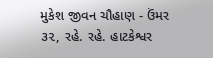મુકેશ જીવન ચૌહાણ - ઉંમર ૩૨, રહે. રહે. હાટકેશ્વર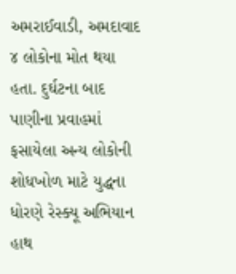અમરાઈવાડી, અમદાવાદ ૪ લોકોના મોત થયા હતા. દુર્ઘટના બાદ પાણીના પ્રવાહમાં ફસાયેલા અન્ય લોકોની શોધખોળ માટે યુદ્ધના ધોરણે રેસ્ક્યૂ અભિયાન હાથ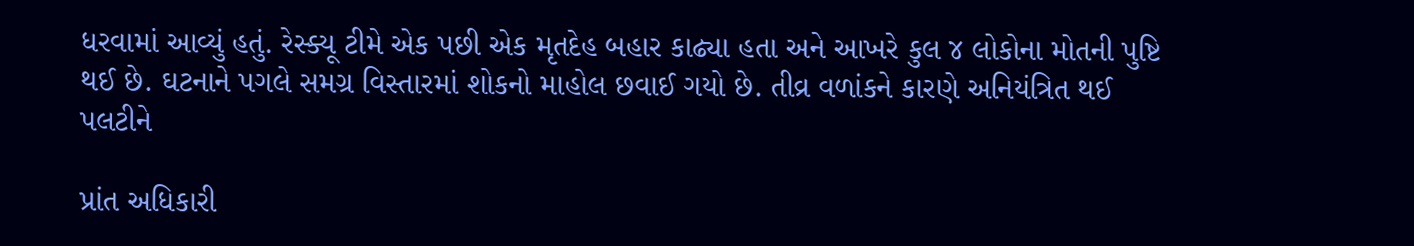ધરવામાં આવ્યું હતું. રેસ્ક્યૂ ટીમે એક પછી એક મૃતદેહ બહાર કાઢ્યા હતા અને આખરે કુલ ૪ લોકોના મોતની પુષ્ટિ થઈ છે. ઘટનાને પગલે સમગ્ર વિસ્તારમાં શોકનો માહોલ છવાઈ ગયો છે. તીવ્ર વળાંકને કારણે અનિયંત્રિત થઈ પલટીને

પ્રાંત અધિકારી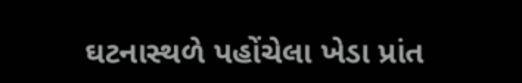ઘટનાસ્થળે પહોંચેલા ખેડા પ્રાંત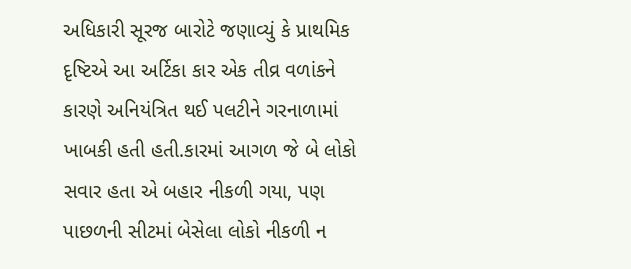અધિકારી સૂરજ બારોટે જણાવ્યું કે પ્રાથમિક દૃષ્ટિએ આ અર્ટિકા કાર એક તીવ્ર વળાંકને કારણે અનિયંત્રિત થઈ પલટીને ગરનાળામાં ખાબકી હતી હતી.કારમાં આગળ જે બે લોકો સવાર હતા એ બહાર નીકળી ગયા, પણ પાછળની સીટમાં બેસેલા લોકો નીકળી ન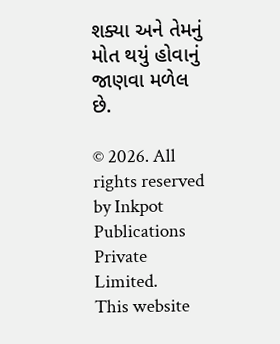શક્યા અને તેમનું મોત થયું હોવાનું જાણવા મળેલ છે.

© 2026. All rights reserved by Inkpot Publications Private Limited.
This website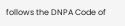follows the DNPA Code of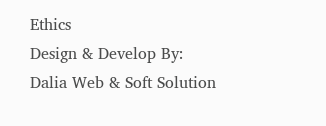Ethics
Design & Develop By:
Dalia Web & Soft Solution